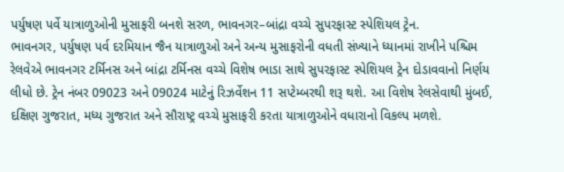પર્યુષણ પર્વે યાત્રાળુઓની મુસાફરી બનશે સરળ, ભાવનગર–બાંદ્રા વચ્ચે સુપરફાસ્ટ સ્પેશિયલ ટ્રેન.
ભાવનગર, પર્યુષણ પર્વ દરમિયાન જૈન યાત્રાળુઓ અને અન્ય મુસાફરોની વધતી સંખ્યાને ધ્યાનમાં રાખીને પશ્ચિમ રેલવેએ ભાવનગર ટર્મિનસ અને બાંદ્રા ટર્મિનસ વચ્ચે વિશેષ ભાડા સાથે સુપરફાસ્ટ સ્પેશિયલ ટ્રેન દોડાવવાનો નિર્ણય લીધો છે. ટ્રેન નંબર 09023 અને 09024 માટેનું રિઝર્વેશન 11 સપ્ટેમ્બરથી શરૂ થશે. આ વિશેષ રેલસેવાથી મુંબઈ, દક્ષિણ ગુજરાત, મધ્ય ગુજરાત અને સૌરાષ્ટ્ર વચ્ચે મુસાફરી કરતા યાત્રાળુઓને વધારાનો વિકલ્પ મળશે.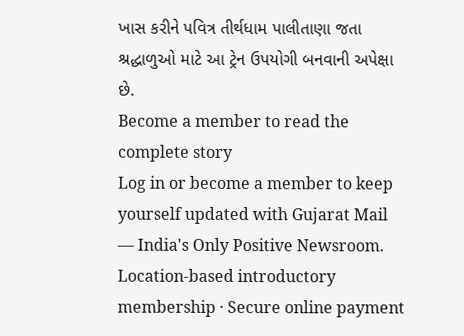ખાસ કરીને પવિત્ર તીર્થધામ પાલીતાણા જતા શ્રદ્ધાળુઓ માટે આ ટ્રેન ઉપયોગી બનવાની અપેક્ષા છે.
Become a member to read the complete story
Log in or become a member to keep yourself updated with Gujarat Mail — India's Only Positive Newsroom.
Location-based introductory membership · Secure online payment